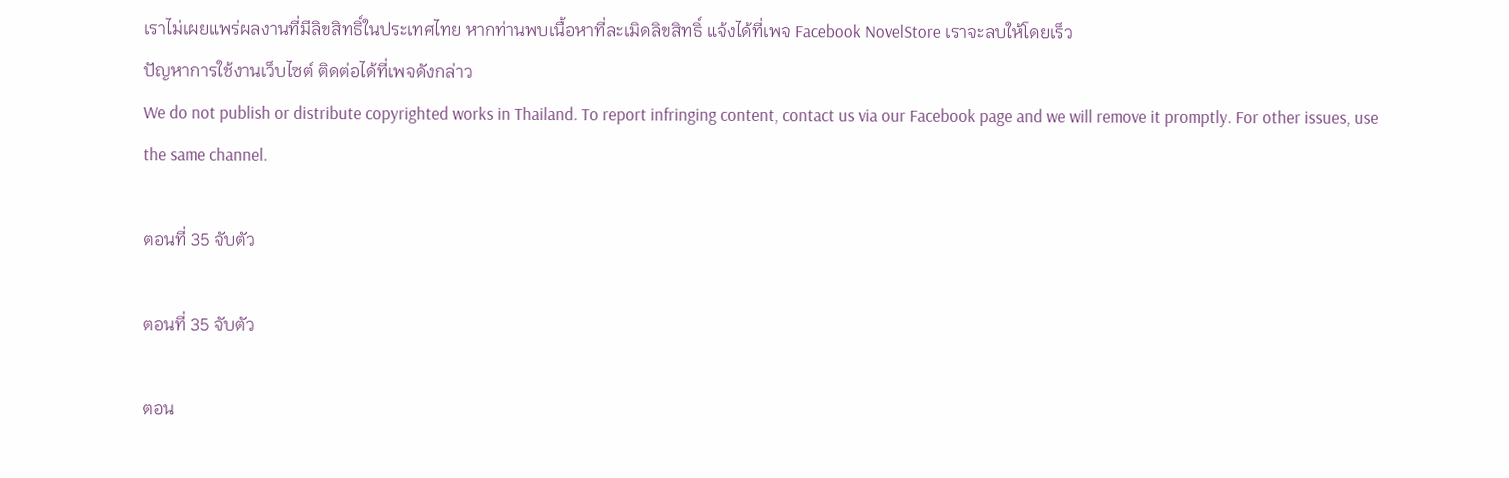เราไม่เผยแพร่ผลงานที่มีลิขสิทธิ์ในประเทศไทย หากท่านพบเนื้อหาที่ละเมิดลิขสิทธิ์ แจ้งได้ที่เพจ Facebook NovelStore เราจะลบให้โดยเร็ว
ปัญหาการใช้งานเว็บไซต์ ติดต่อได้ที่เพจดังกล่าว
We do not publish or distribute copyrighted works in Thailand. To report infringing content, contact us via our Facebook page and we will remove it promptly. For other issues, use the same channel.

ตอนที่ 35 จับตัว

ตอนที่ 35 จับตัว

ตอน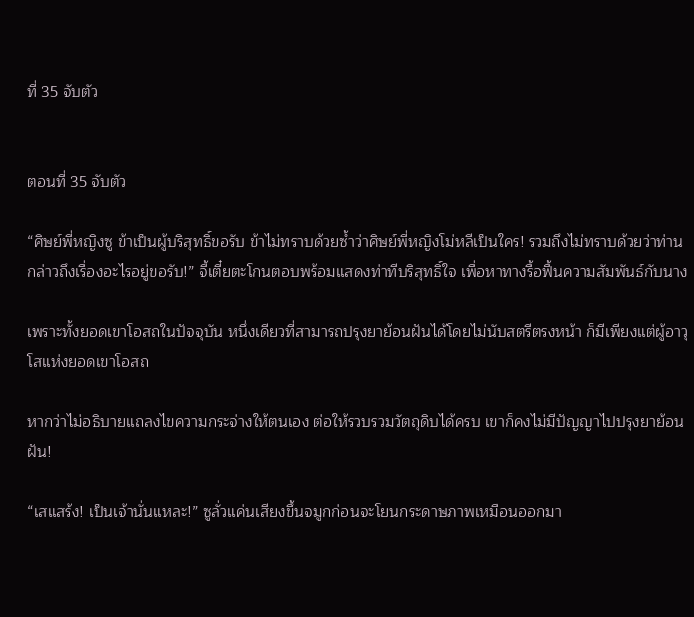ที่ 35 จับตัว


ตอนที่ 35 จับตัว

“ศิษย์พี่หญิงซู ข้าเป็นผู้บริสุทธิ์ขอรับ ข้าไม่ทราบด้วยซ้ำว่าศิษย์พี่หญิงโม่หลีเป็นใคร! รวมถึงไม่ทราบด้วยว่าท่านกล่าวถึงเรื่องอะไรอยู่ขอรับ!” จี้เตี๋ยตะโกนตอบพร้อมแสดงท่าทีบริสุทธิ์ใจ เพื่อหาทางรื้อฟื้นความสัมพันธ์กับนาง

เพราะทั้งยอดเขาโอสถในปัจจุบัน หนึ่งเดียวที่สามารถปรุงยาย้อนฝันได้โดยไม่นับสตรีตรงหน้า ก็มีเพียงแต่ผู้อาวุโสแห่งยอดเขาโอสถ

หากว่าไม่อธิบายแถลงไขความกระจ่างให้ตนเอง ต่อให้รวบรวมวัตถุดิบได้ครบ เขาก็คงไม่มีปัญญาไปปรุงยาย้อนฝัน!

“เสแสร้ง! เป็นเจ้านั่นแหละ!” ซูลั่วแค่นเสียงขึ้นจมูกก่อนจะโยนกระดาษภาพเหมือนออกมา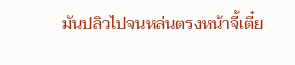มันปลิวไปจนหล่นตรงหน้าจี้เตี๋ย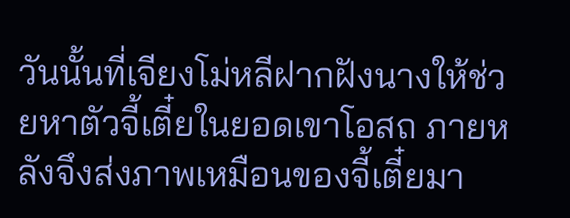วันนั้นที่เจียงโม่หลีฝากฝังนางให้ช่วยหาตัวจี้เตี๋ยในยอดเขาโอสถ ภายหลังจึงส่งภาพเหมือนของจี้เตี๋ยมา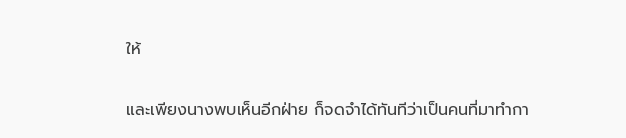ให้

และเพียงนางพบเห็นอีกฝ่าย ก็จดจำได้ทันทีว่าเป็นคนที่มาทำกา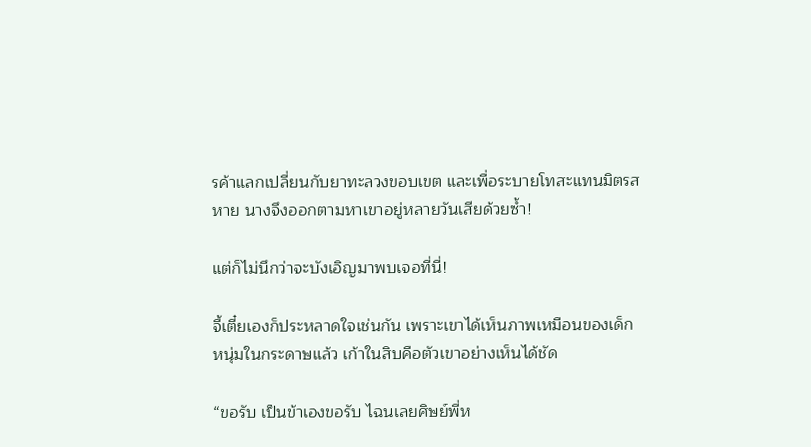รค้าแลกเปลี่ยนกับยาทะลวงขอบเขต และเพื่อระบายโทสะแทนมิตรสหาย นางจึงออกตามหาเขาอยู่หลายวันเสียด้วยซ้ำ!

แต่ก็ไม่นึกว่าจะบังเอิญมาพบเจอที่นี่!

จี้เตี๋ยเองก็ประหลาดใจเช่นกัน เพราะเขาได้เห็นภาพเหมือนของเด็กหนุ่มในกระดาษแล้ว เก้าในสิบคือตัวเขาอย่างเห็นได้ชัด

“ขอรับ เป็นข้าเองขอรับ ไฉนเลยศิษย์พี่ห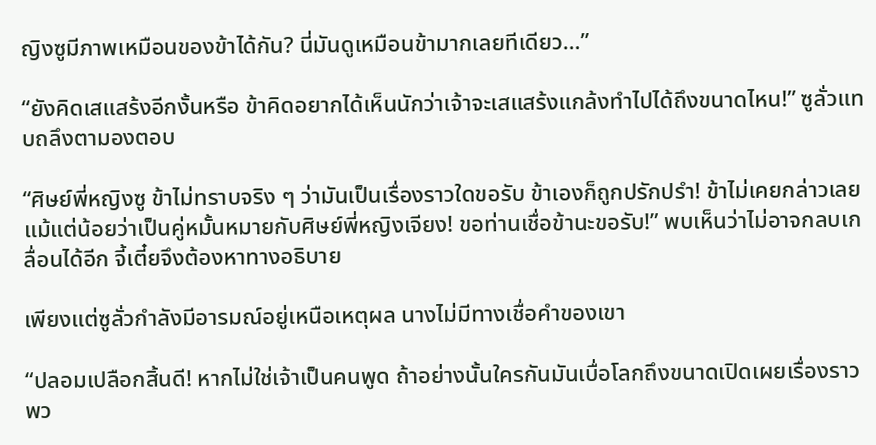ญิงซูมีภาพเหมือนของข้าได้กัน? นี่มันดูเหมือนข้ามากเลยทีเดียว…”

“ยังคิดเสแสร้งอีกงั้นหรือ ข้าคิดอยากได้เห็นนักว่าเจ้าจะเสแสร้งแกล้งทำไปได้ถึงขนาดไหน!” ซูลั่วแทบถลึงตามองตอบ

“ศิษย์พี่หญิงซู ข้าไม่ทราบจริง ๆ ว่ามันเป็นเรื่องราวใดขอรับ ข้าเองก็ถูกปรักปรำ! ข้าไม่เคยกล่าวเลยแม้แต่น้อยว่าเป็นคู่หมั้นหมายกับศิษย์พี่หญิงเจียง! ขอท่านเชื่อข้านะขอรับ!” พบเห็นว่าไม่อาจกลบเกลื่อนได้อีก จี้เตี๋ยจึงต้องหาทางอธิบาย

เพียงแต่ซูลั่วกำลังมีอารมณ์อยู่เหนือเหตุผล นางไม่มีทางเชื่อคำของเขา

“ปลอมเปลือกสิ้นดี! หากไม่ใช่เจ้าเป็นคนพูด ถ้าอย่างนั้นใครกันมันเบื่อโลกถึงขนาดเปิดเผยเรื่องราวพว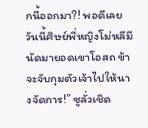กนี้ออกมา?! พอดีเลย วันนี้ศิษย์พี่หญิงโม่หลีมีนัดมายอดเขาโอสถ ข้าจะจับกุมตัวเจ้าไปให้นางจัดการ!” ซูลั่วเชิด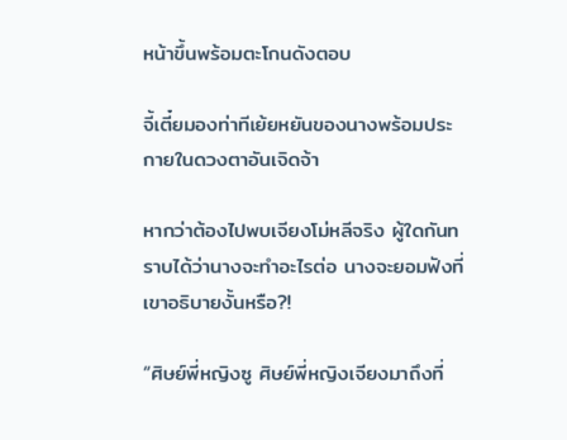หน้าขึ้นพร้อมตะโกนดังตอบ

จี้เตี๋ยมองท่าทีเย้ยหยันของนางพร้อมประกายในดวงตาอันเจิดจ้า

หากว่าต้องไปพบเจียงโม่หลีจริง ผู้ใดกันทราบได้ว่านางจะทำอะไรต่อ นางจะยอมฟังที่เขาอธิบายงั้นหรือ?!

“ศิษย์พี่หญิงซู ศิษย์พี่หญิงเจียงมาถึงที่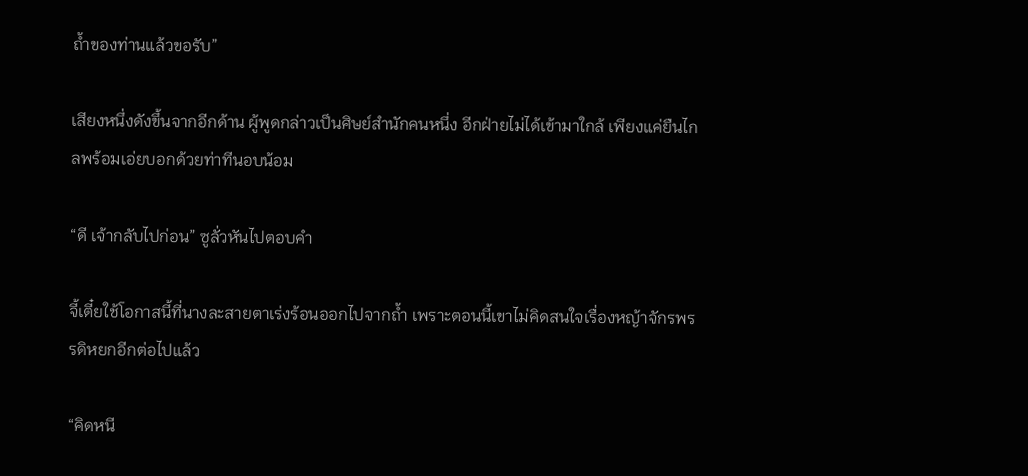ถ้ำของท่านแล้วขอรับ”

เสียงหนึ่งดังขึ้นจากอีกด้าน ผู้พูดกล่าวเป็นศิษย์สำนักคนหนึ่ง อีกฝ่ายไม่ได้เข้ามาใกล้ เพียงแค่ยืนไกลพร้อมเอ่ยบอกด้วยท่าทีนอบน้อม

“ดี เจ้ากลับไปก่อน” ซูลั่วหันไปตอบคำ

จี้เตี๋ยใช้โอกาสนี้ที่นางละสายตาเร่งร้อนออกไปจากถ้ำ เพราะตอนนี้เขาไม่คิดสนใจเรื่องหญ้าจักรพรรดิหยกอีกต่อไปแล้ว

“คิดหนี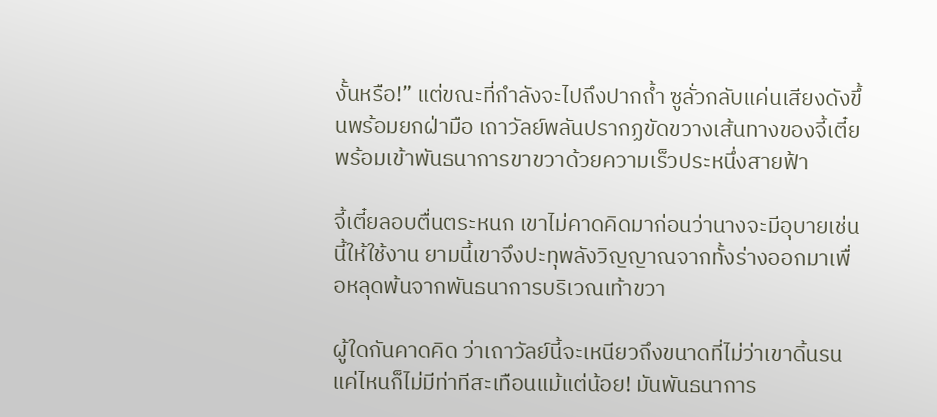งั้นหรือ!” แต่ขณะที่กำลังจะไปถึงปากถ้ำ ซูลั่วกลับแค่นเสียงดังขึ้นพร้อมยกฝ่ามือ เถาวัลย์พลันปรากฏขัดขวางเส้นทางของจี้เตี๋ย พร้อมเข้าพันธนาการขาขวาด้วยความเร็วประหนึ่งสายฟ้า

จี้เตี๋ยลอบตื่นตระหนก เขาไม่คาดคิดมาก่อนว่านางจะมีอุบายเช่นนี้ให้ใช้งาน ยามนี้เขาจึงปะทุพลังวิญญาณจากทั้งร่างออกมาเพื่อหลุดพ้นจากพันธนาการบริเวณเท้าขวา

ผู้ใดกันคาดคิด ว่าเถาวัลย์นี้จะเหนียวถึงขนาดที่ไม่ว่าเขาดิ้นรนแค่ไหนก็ไม่มีท่าทีสะเทือนแม้แต่น้อย! มันพันธนาการ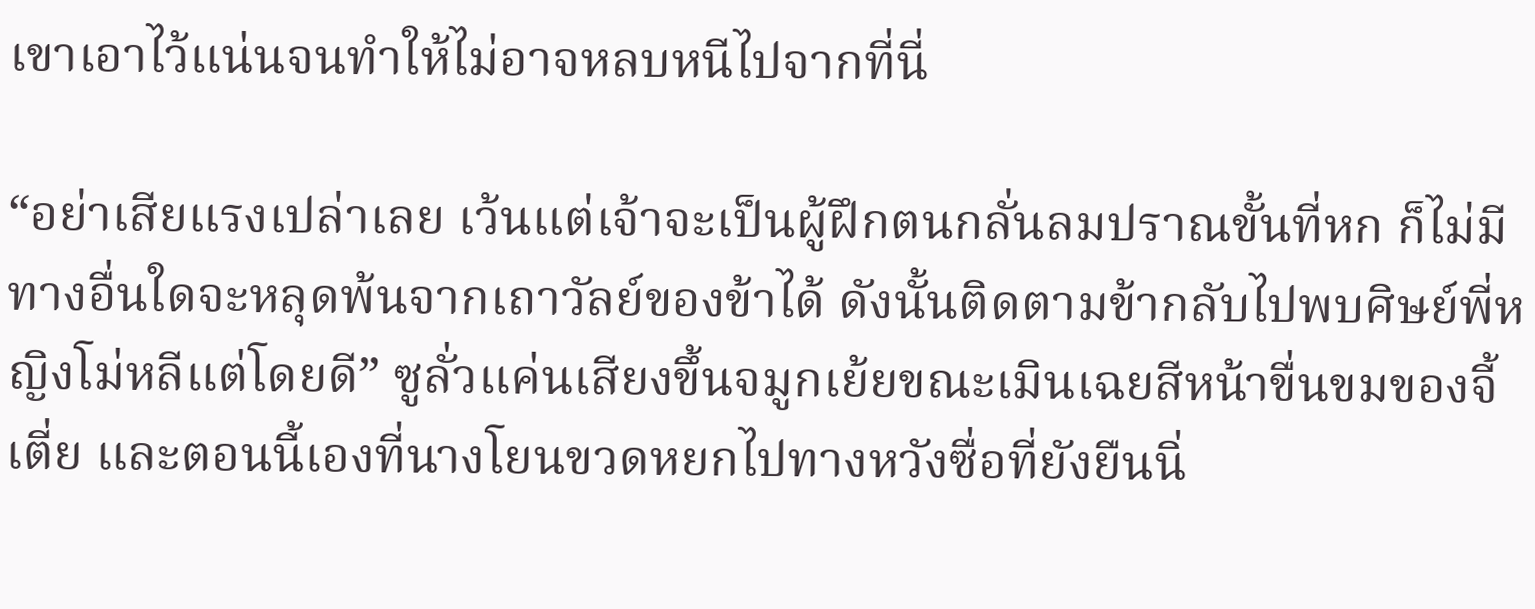เขาเอาไว้แน่นจนทำให้ไม่อาจหลบหนีไปจากที่นี่

“อย่าเสียแรงเปล่าเลย เว้นแต่เจ้าจะเป็นผู้ฝึกตนกลั่นลมปราณขั้นที่หก ก็ไม่มีทางอื่นใดจะหลุดพ้นจากเถาวัลย์ของข้าได้ ดังนั้นติดตามข้ากลับไปพบศิษย์พี่หญิงโม่หลีแต่โดยดี” ซูลั่วแค่นเสียงขึ้นจมูกเย้ยขณะเมินเฉยสีหน้าขื่นขมของจี้เตี่ย และตอนนี้เองที่นางโยนขวดหยกไปทางหวังซื่อที่ยังยืนนิ่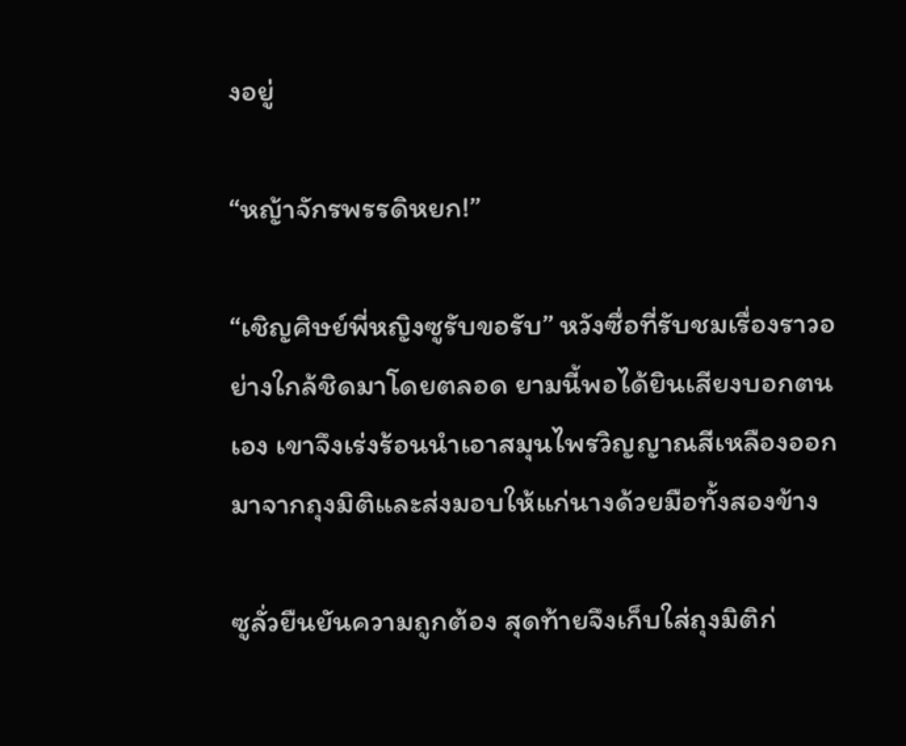งอยู่

“หญ้าจักรพรรดิหยก!”

“เชิญศิษย์พี่หญิงซูรับขอรับ” หวังซื่อที่รับชมเรื่องราวอย่างใกล้ชิดมาโดยตลอด ยามนี้พอได้ยินเสียงบอกตนเอง เขาจึงเร่งร้อนนำเอาสมุนไพรวิญญาณสีเหลืองออกมาจากถุงมิติและส่งมอบให้แก่นางด้วยมือทั้งสองข้าง

ซูลั่วยืนยันความถูกต้อง สุดท้ายจึงเก็บใส่ถุงมิติก่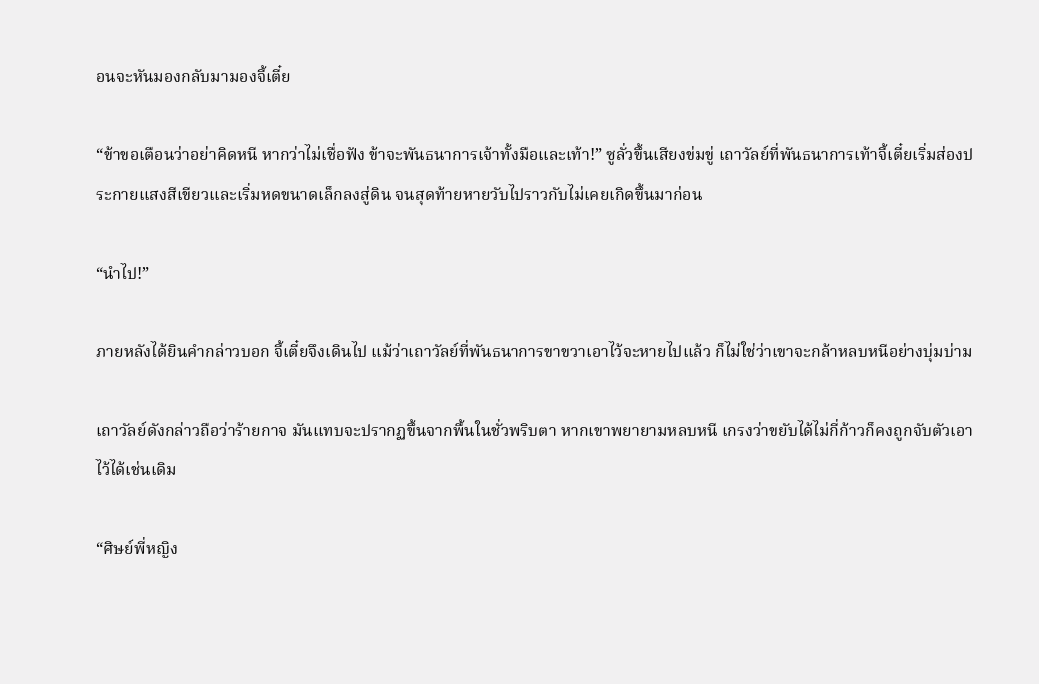อนจะหันมองกลับมามองจี้เตี๋ย

“ข้าขอเตือนว่าอย่าคิดหนี หากว่าไม่เชื่อฟัง ข้าจะพันธนาการเจ้าทั้งมือและเท้า!” ซูลั่วขึ้นเสียงข่มขู่ เถาวัลย์ที่พันธนาการเท้าจี้เตี๋ยเริ่มส่องประกายแสงสีเขียวและเริ่มหดขนาดเล็กลงสู่ดิน จนสุดท้ายหายวับไปราวกับไม่เคยเกิดขึ้นมาก่อน

“นำไป!”

ภายหลังได้ยินคำกล่าวบอก จี้เตี๋ยจึงเดินไป แม้ว่าเถาวัลย์ที่พันธนาการขาขวาเอาไว้จะหายไปแล้ว ก็ไม่ใช่ว่าเขาจะกล้าหลบหนีอย่างบุ่มบ่าม

เถาวัลย์ดังกล่าวถือว่าร้ายกาจ มันแทบจะปรากฏขึ้นจากพื้นในชั่วพริบตา หากเขาพยายามหลบหนี เกรงว่าขยับได้ไม่กี่ก้าวก็คงถูกจับตัวเอาไว้ได้เช่นเดิม

“ศิษย์พี่หญิง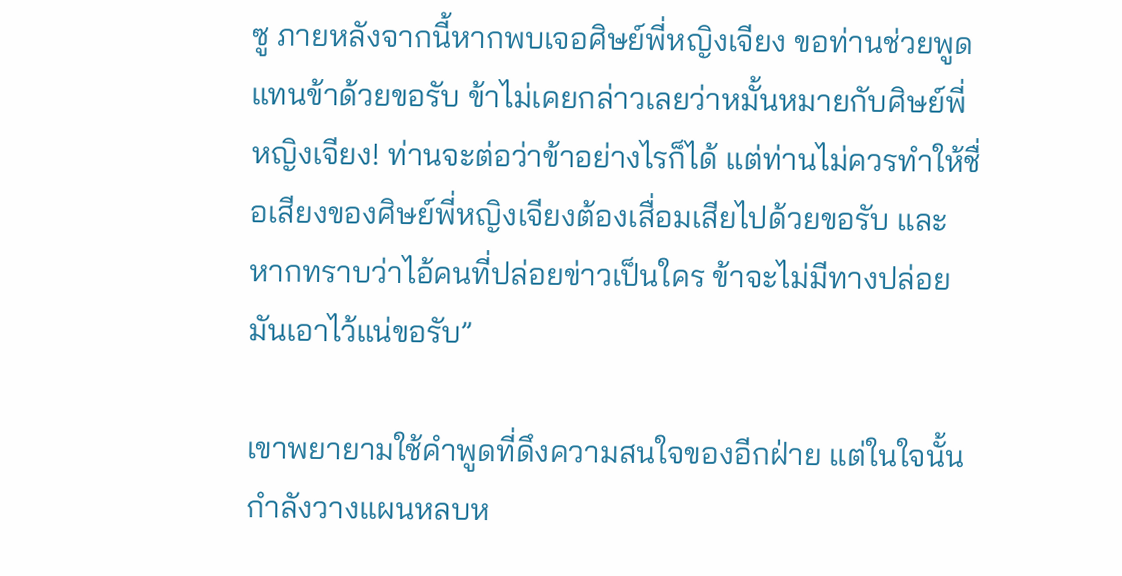ซู ภายหลังจากนี้หากพบเจอศิษย์พี่หญิงเจียง ขอท่านช่วยพูดแทนข้าด้วยขอรับ ข้าไม่เคยกล่าวเลยว่าหมั้นหมายกับศิษย์พี่หญิงเจียง! ท่านจะต่อว่าข้าอย่างไรก็ได้ แต่ท่านไม่ควรทำให้ชื่อเสียงของศิษย์พี่หญิงเจียงต้องเสื่อมเสียไปด้วยขอรับ และหากทราบว่าไอ้คนที่ปล่อยข่าวเป็นใคร ข้าจะไม่มีทางปล่อยมันเอาไว้แน่ขอรับ”

เขาพยายามใช้คำพูดที่ดึงความสนใจของอีกฝ่าย แต่ในใจนั้นกำลังวางแผนหลบห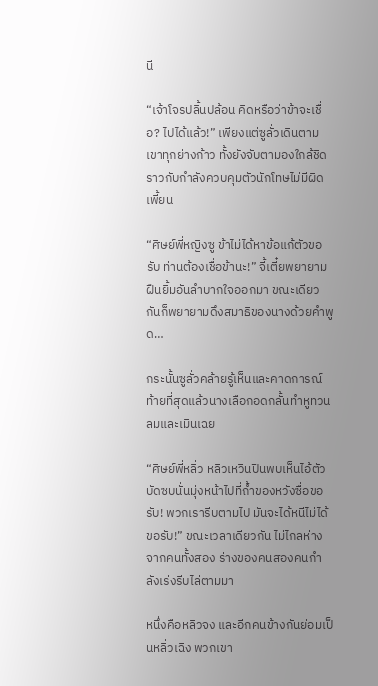นี

“เจ้าโจรปลิ้นปล้อน คิดหรือว่าข้าจะเชื่อ? ไปได้แล้ว!” เพียงแต่ซูลั่วเดินตามเขาทุกย่างก้าว ทั้งยังจับตามองใกล้ชิด ราวกับกำลังควบคุมตัวนักโทษไม่มีผิดเพี้ยน

“ศิษย์พี่หญิงซู ข้าไม่ได้หาข้อแก้ตัวขอรับ ท่านต้องเชื่อข้านะ!” จี้เตี๋ยพยายามฝืนยิ้มอันลำบากใจออกมา ขณะเดียวกันก็พยายามดึงสมาธิของนางด้วยคำพูด…

กระนั้นซูลั่วคล้ายรู้เห็นและคาดการณ์ ท้ายที่สุดแล้วนางเลือกอดกลั้นทำหูทวนลมและเมินเฉย

“ศิษย์พี่หลิ่ว หลิวเหวินปินพบเห็นไอ้ตัวบัดซบนั่นมุ่งหน้าไปที่ถ้ำของหวังซื่อขอรับ! พวกเรารีบตามไป มันจะได้หนีไม่ได้ขอรับ!” ขณะเวลาเดียวกัน ไม่ไกลห่างจากคนทั้งสอง ร่างของคนสองคนกำลังเร่งรีบไล่ตามมา

หนึ่งคือหลิวจง และอีกคนข้างกันย่อมเป็นหลิ่วเฉิง พวกเขา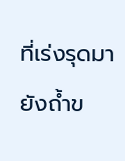ที่เร่งรุดมายังถ้ำข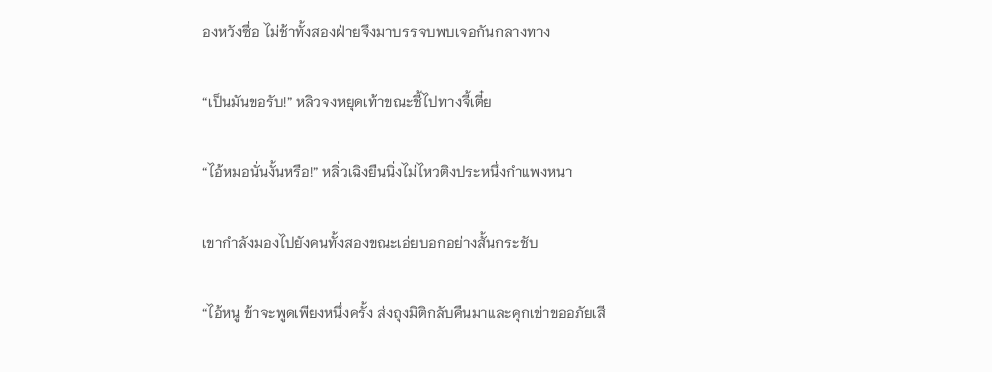องหวังซื่อ ไม่ช้าทั้งสองฝ่ายจึงมาบรรจบพบเจอกันกลางทาง

“เป็นมันขอรับ!” หลิวจงหยุดเท้าขณะชี้ไปทางจี้เตี๋ย

“ไอ้หมอนั่นงั้นหรือ!” หลิ่วเฉิงยืนนิ่งไม่ไหวติงประหนึ่งกำแพงหนา

เขากำลังมองไปยังคนทั้งสองขณะเอ่ยบอกอย่างสั้นกระชับ

“ไอ้หนู ข้าจะพูดเพียงหนึ่งครั้ง ส่งถุงมิติกลับคืนมาและคุกเข่าขออภัยเสี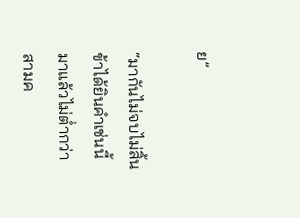ย”

“มากันไม่จบไม่สิ้น ข้าได้ยินคำเช่นนี้มาแล้วไม่ต่ำกว่าสามค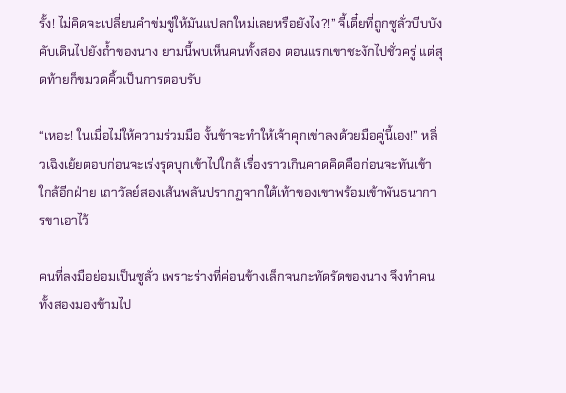รั้ง! ไม่คิดจะเปลี่ยนคำข่มขู่ให้มันแปลกใหม่เลยหรือยังไง?!” จี้เตี๋ยที่ถูกซูลั่วบีบบังคับเดินไปยังถ้ำของนาง ยามนี้พบเห็นคนทั้งสอง ตอนแรกเขาชะงักไปชั่วครู่ แต่สุดท้ายก็ขมวดคิ้วเป็นการตอบรับ

“เหอะ! ในเมื่อไม่ให้ความร่วมมือ งั้นข้าจะทำให้เจ้าคุกเข่าลงด้วยมือคู่นี้เอง!” หลิ่วเฉิงเย้ยตอบก่อนจะเร่งรุดบุกเข้าไปใกล้ เรื่องราวเกินคาดคิดคือก่อนจะทันเข้าใกล้อีกฝ่าย เถาวัลย์สองเส้นพลันปรากฏจากใต้เท้าของเขาพร้อมเข้าพันธนาการขาเอาไว้

คนที่ลงมือย่อมเป็นซูลั่ว เพราะร่างที่ค่อนข้างเล็กจนกะทัดรัดของนาง จึงทำคนทั้งสองมองข้ามไป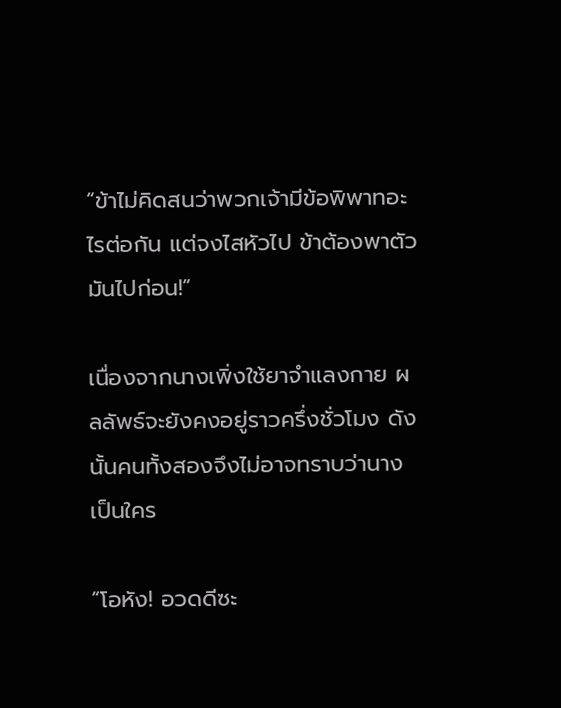“ข้าไม่คิดสนว่าพวกเจ้ามีข้อพิพาทอะไรต่อกัน แต่จงไสหัวไป ข้าต้องพาตัวมันไปก่อน!”

เนื่องจากนางเพิ่งใช้ยาจำแลงกาย ผลลัพธ์จะยังคงอยู่ราวครึ่งชั่วโมง ดังนั้นคนทั้งสองจึงไม่อาจทราบว่านางเป็นใคร

“โอหัง! อวดดีซะ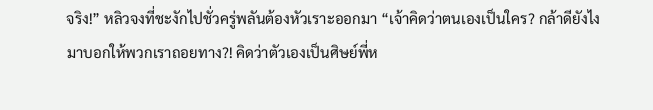จริง!” หลิวจงที่ชะงักไปชั่วครู่พลันต้องหัวเราะออกมา “เจ้าคิดว่าตนเองเป็นใคร? กล้าดียังไงมาบอกให้พวกเราถอยทาง?! คิดว่าตัวเองเป็นศิษย์พี่ห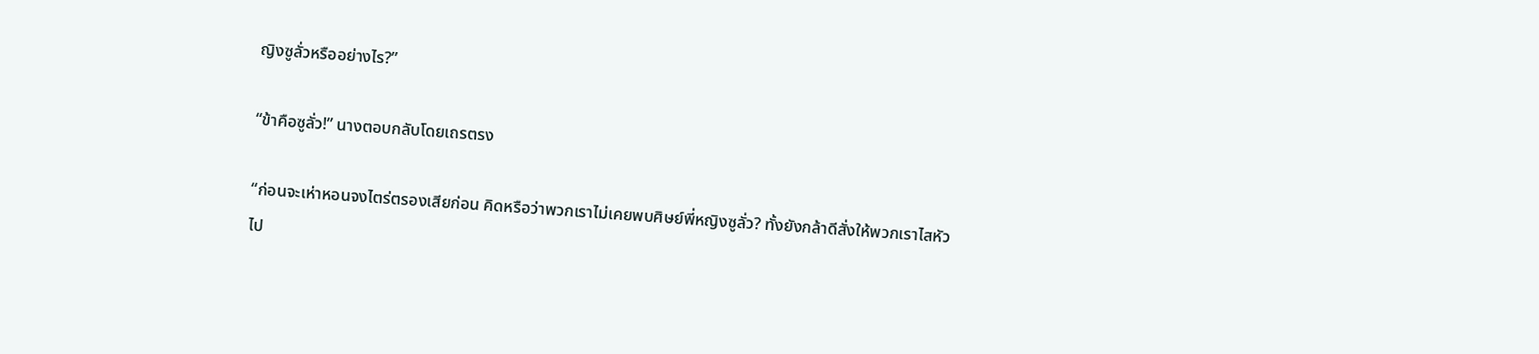ญิงซูลั่วหรืออย่างไร?”

“ข้าคือซูลั่ว!” นางตอบกลับโดยเถรตรง

“ก่อนจะเห่าหอนจงไตร่ตรองเสียก่อน คิดหรือว่าพวกเราไม่เคยพบศิษย์พี่หญิงซูลั่ว? ทั้งยังกล้าดีสั่งให้พวกเราไสหัวไป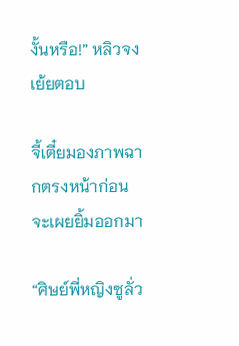งั้นหรือ!” หลิวจงเย้ยตอบ

จี้เตี๋ยมองภาพฉากตรงหน้าก่อนจะเผยยิ้มออกมา

“ศิษย์พี่หญิงซูลั่ว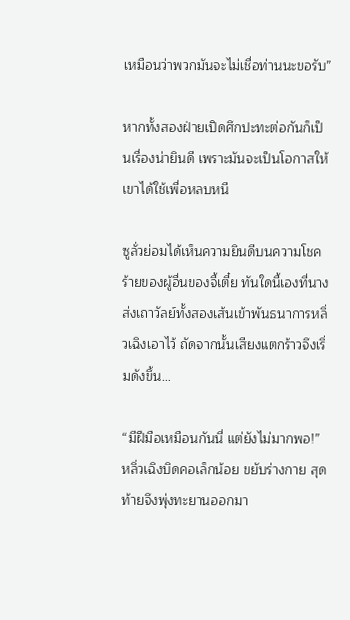เหมือนว่าพวกมันจะไม่เชื่อท่านนะขอรับ”

หากทั้งสองฝ่ายเปิดศึกปะทะต่อกันก็เป็นเรื่องน่ายินดี เพราะมันจะเป็นโอกาสให้เขาได้ใช้เพื่อหลบหนี

ซูลั่วย่อมได้เห็นความยินดีบนความโชคร้ายของผู้อื่นของจี้เตี๋ย ทันใดนี้เองที่นางส่งเถาวัลย์ทั้งสองเส้นเข้าพันธนาการหลิ่วเฉิงเอาไว้ ถัดจากนั้นเสียงแตกร้าวจึงเริ่มดังขึ้น…

“มีฝีมือเหมือนกันนี่ แต่ยังไม่มากพอ!” หลิ่วเฉิงบิดคอเล็กน้อย ขยับร่างกาย สุดท้ายจึงพุ่งทะยานออกมา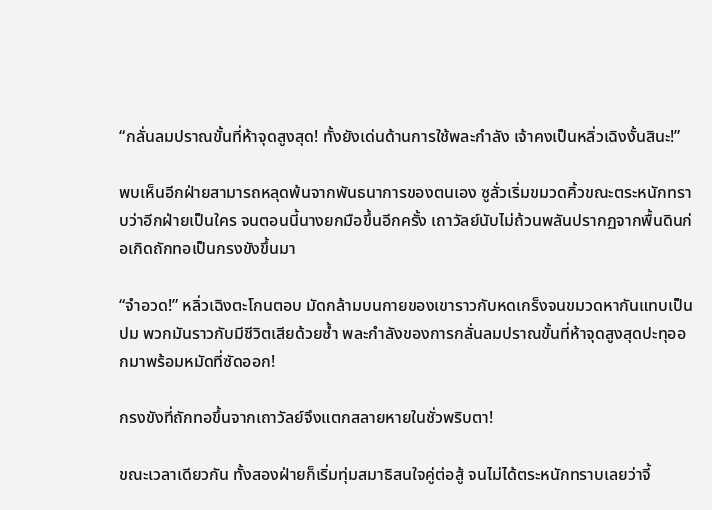“กลั่นลมปราณขั้นที่ห้าจุดสูงสุด! ทั้งยังเด่นด้านการใช้พละกำลัง เจ้าคงเป็นหลิ่วเฉิงงั้นสินะ!”

พบเห็นอีกฝ่ายสามารถหลุดพ้นจากพันธนาการของตนเอง ซูลั่วเริ่มขมวดคิ้วขณะตระหนักทราบว่าอีกฝ่ายเป็นใคร จนตอนนี้นางยกมือขึ้นอีกครั้ง เถาวัลย์นับไม่ถ้วนพลันปรากฏจากพื้นดินก่อเกิดถักทอเป็นกรงขังขึ้นมา

“จำอวด!” หลิ่วเฉิงตะโกนตอบ มัดกล้ามบนกายของเขาราวกับหดเกร็งจนขมวดหากันแทบเป็นปม พวกมันราวกับมีชีวิตเสียด้วยซ้ำ พละกำลังของการกลั่นลมปราณขั้นที่ห้าจุดสูงสุดปะทุออกมาพร้อมหมัดที่ซัดออก!

กรงขังที่ถักทอขึ้นจากเถาวัลย์จึงแตกสลายหายในชั่วพริบตา!

ขณะเวลาเดียวกัน ทั้งสองฝ่ายก็เริ่มทุ่มสมาธิสนใจคู่ต่อสู้ จนไม่ได้ตระหนักทราบเลยว่าจี้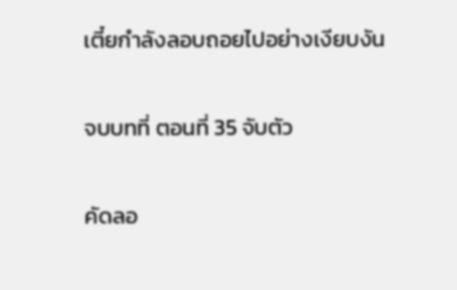เตี๋ยกำลังลอบถอยไปอย่างเงียบงัน

จบบทที่ ตอนที่ 35 จับตัว

คัดลอ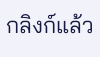กลิงก์แล้ว